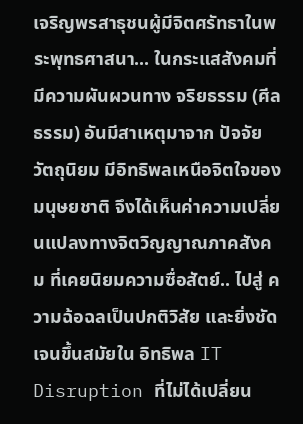เจริญพรสาธุชนผู้มีจิตศรัทธาในพระพุทธศาสนา... ในกระแสสังคมที่มีความผันผวนทาง จริยธรรม (ศีลธรรม) อันมีสาเหตุมาจาก ปัจจัยวัตถุนิยม มีอิทธิพลเหนือจิตใจของมนุษยชาติ จึงได้เห็นค่าความเปลี่ยนแปลงทางจิตวิญญาณภาคสังคม ที่เคยนิยมความซื่อสัตย์.. ไปสู่ ความฉ้อฉลเป็นปกติวิสัย และยิ่งชัดเจนขึ้นสมัยใน อิทธิพล IT Disruption ที่ไม่ได้เปลี่ยน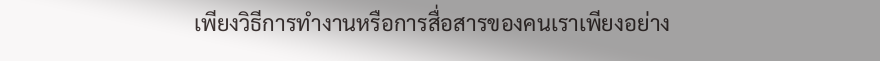เพียงวิธีการทำงานหรือการสื่อสารของคนเราเพียงอย่าง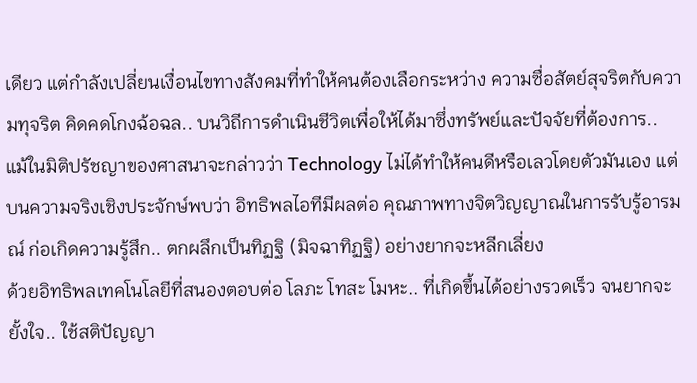เดียว แต่กำลังเปลี่ยนเงื่อนไขทางสังคมที่ทำให้คนต้องเลือกระหว่าง ความซื่อสัตย์สุจริตกับความทุจริต คิดคดโกงฉ้อฉล.. บนวิถีการดำเนินชีวิตเพื่อให้ได้มาซึ่งทรัพย์และปัจจัยที่ต้องการ..
แม้ในมิติปรัชญาของศาสนาจะกล่าวว่า Technology ไม่ได้ทำให้คนดีหรือเลวโดยตัวมันเอง แต่บนความจริงเชิงประจักษ์พบว่า อิทธิพลไอทีมีผลต่อ คุณภาพทางจิตวิญญาณในการรับรู้อารมณ์ ก่อเกิดความรู้สึก.. ตกผลึกเป็นทิฏฐิ (มิจฉาทิฏฐิ) อย่างยากจะหลีกเลี่ยง
ด้วยอิทธิพลเทคโนโลยีที่สนองตอบต่อ โลภะ โทสะ โมหะ.. ที่เกิดขึ้นได้อย่างรวดเร็ว จนยากจะยั้งใจ.. ใช้สติปัญญา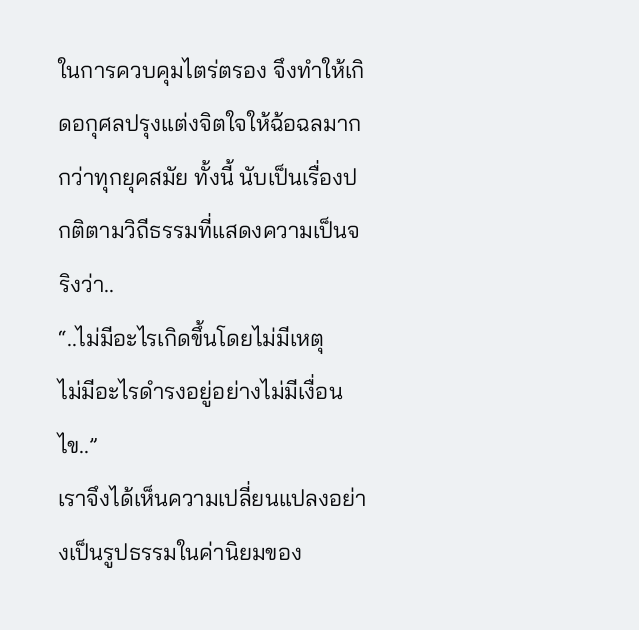ในการควบคุมไตร่ตรอง จึงทำให้เกิดอกุศลปรุงแต่งจิตใจให้ฉ้อฉลมากกว่าทุกยุคสมัย ทั้งนี้ นับเป็นเรื่องปกติตามวิถีธรรมที่แสดงความเป็นจริงว่า..
“..ไม่มีอะไรเกิดขึ้นโดยไม่มีเหตุ
ไม่มีอะไรดำรงอยู่อย่างไม่มีเงื่อนไข..”
เราจึงได้เห็นความเปลี่ยนแปลงอย่างเป็นรูปธรรมในค่านิยมของ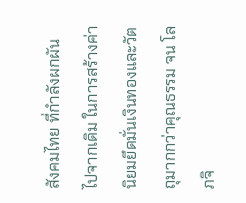สังคมไทย ที่กำลังผกผันไปจากเดิม ในการสร้างค่านิยมยึดมั่นเงินทองและวัตถุมากกว่าคุณธรรม จน โลภจิ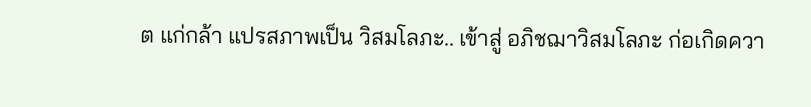ต แก่กล้า แปรสภาพเป็น วิสมโลภะ.. เข้าสู่ อภิชฌาวิสมโลภะ ก่อเกิดควา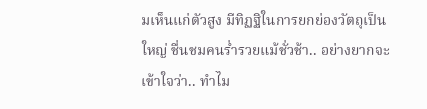มเห็นแก่ตัวสูง มีทิฏฐิในการยกย่องวัตถุเป็นใหญ่ ชื่นชมคนร่ำรวยแม้ชั่วช้า.. อย่างยากจะเข้าใจว่า.. ทำไม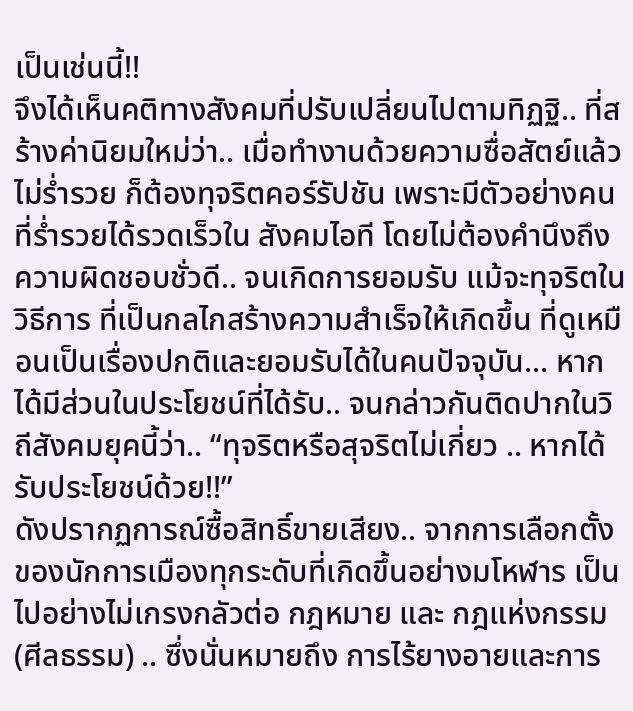เป็นเช่นนี้!!
จึงได้เห็นคติทางสังคมที่ปรับเปลี่ยนไปตามทิฏฐิ.. ที่สร้างค่านิยมใหม่ว่า.. เมื่อทำงานด้วยความซื่อสัตย์แล้วไม่ร่ำรวย ก็ต้องทุจริตคอร์รัปชัน เพราะมีตัวอย่างคนที่ร่ำรวยได้รวดเร็วใน สังคมไอที โดยไม่ต้องคำนึงถึงความผิดชอบชั่วดี.. จนเกิดการยอมรับ แม้จะทุจริตในวิธีการ ที่เป็นกลไกสร้างความสำเร็จให้เกิดขึ้น ที่ดูเหมือนเป็นเรื่องปกติและยอมรับได้ในคนปัจจุบัน... หากได้มีส่วนในประโยชน์ที่ได้รับ.. จนกล่าวกันติดปากในวิถีสังคมยุคนี้ว่า.. “ทุจริตหรือสุจริตไม่เกี่ยว .. หากได้รับประโยชน์ด้วย!!”
ดังปรากฏการณ์ซื้อสิทธิ์ขายเสียง.. จากการเลือกตั้งของนักการเมืองทุกระดับที่เกิดขึ้นอย่างมโหฬาร เป็นไปอย่างไม่เกรงกลัวต่อ กฎหมาย และ กฎแห่งกรรม (ศีลธรรม) .. ซึ่งนั่นหมายถึง การไร้ยางอายและการ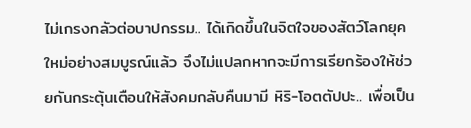ไม่เกรงกลัวต่อบาปกรรม.. ได้เกิดขึ้นในจิตใจของสัตว์โลกยุคใหม่อย่างสมบูรณ์แล้ว จึงไม่แปลกหากจะมีการเรียกร้องให้ช่วยกันกระตุ้นเตือนให้สังคมกลับคืนมามี หิริ-โอตตัปปะ.. เพื่อเป็น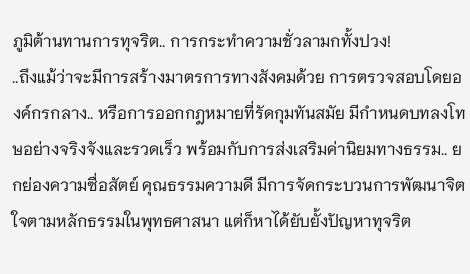ภูมิต้านทานการทุจริต.. การกระทำความชั่วลามกทั้งปวง!
..ถึงแม้ว่าจะมีการสร้างมาตรการทางสังคมด้วย การตรวจสอบโดยองค์กรกลาง.. หรือการออกกฎหมายที่รัดกุมทันสมัย มีกำหนดบทลงโทษอย่างจริงจังและรวดเร็ว พร้อมกับการส่งเสริมค่านิยมทางธรรม.. ยกย่องความซื่อสัตย์ คุณธรรมความดี มีการจัดกระบวนการพัฒนาจิตใจตามหลักธรรมในพุทธศาสนา แต่ก็หาได้ยับยั้งปัญหาทุจริต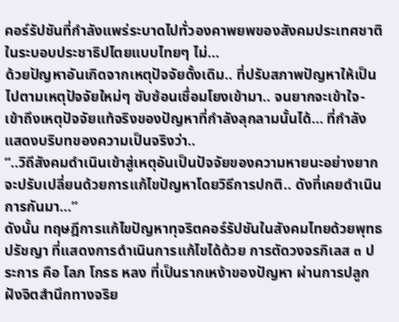คอร์รัปชันที่กำลังแพร่ระบาดไปทั่วองคาพยพของสังคมประเทศชาติในระบอบประชาธิปไตยแบบไทยๆ ไม่...
ด้วยปัญหาอันเกิดจากเหตุปัจจัยดั้งเดิม.. ที่ปรับสภาพปัญหาให้เป็นไปตามเหตุปัจจัยใหม่ๆ ซับซ้อนเชื่อมโยงเข้ามา.. จนยากจะเข้าใจ-เข้าถึงเหตุปัจจัยแท้จริงของปัญหาที่กำลังลุกลามนั้นได้... ที่กำลังแสดงบริบทของความเป็นจริงว่า..
“..วิถีสังคมดำเนินเข้าสู่เหตุอันเป็นปัจจัยของความหายนะอย่างยากจะปรับเปลี่ยนด้วยการแก้ไขปัญหาโดยวิธีการปกติ.. ดังที่เคยดำเนินการกันมา...”
ดังนั้น ทฤษฎีการแก้ไขปัญหาทุจริตคอร์รัปชันในสังคมไทยด้วยพุทธปรัชญา ที่แสดงการดำเนินการแก้ไขได้ด้วย การตัดวงจรกิเลส ๓ ประการ คือ โลภ โกรธ หลง ที่เป็นรากเหง้าของปัญหา ผ่านการปลูกฝังจิตสำนึกทางจริย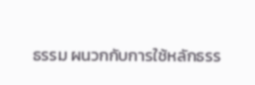ธรรม ผนวกกับการใช้หลักธรร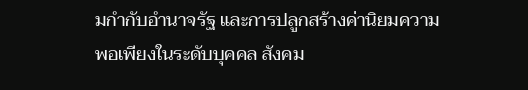มกำกับอำนาจรัฐ และการปลูกสร้างค่านิยมความพอเพียงในระดับบุคคล สังคม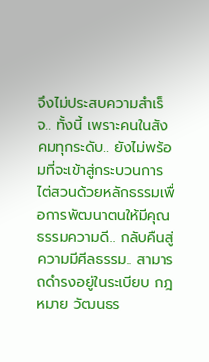จึงไม่ประสบความสำเร็จ.. ทั้งนี้ เพราะคนในสังคมทุกระดับ.. ยังไม่พร้อมที่จะเข้าสู่กระบวนการไต่สวนด้วยหลักธรรมเพื่อการพัฒนาตนให้มีคุณธรรมความดี.. กลับคืนสู่ความมีศีลธรรม.. สามารถดำรงอยู่ในระเบียบ กฎหมาย วัฒนธร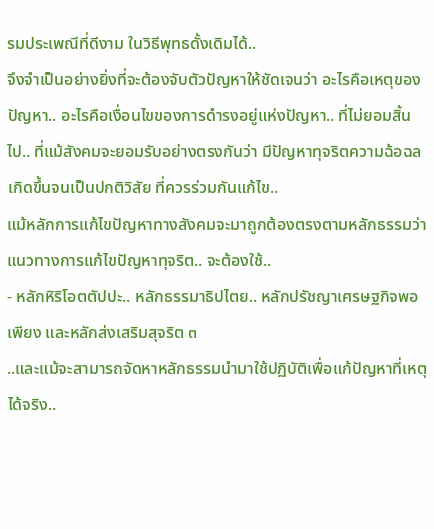รมประเพณีที่ดีงาม ในวิธีพุทธดั้งเดิมได้..
จึงจำเป็นอย่างยิ่งที่จะต้องจับตัวปัญหาให้ชัดเจนว่า อะไรคือเหตุของปัญหา.. อะไรคือเงื่อนไขของการดำรงอยู่แห่งปัญหา.. ที่ไม่ยอมสิ้นไป.. ที่แม้สังคมจะยอมรับอย่างตรงกันว่า มีปัญหาทุจริตความฉ้อฉลเกิดขึ้นจนเป็นปกติวิสัย ที่ควรร่วมกันแก้ไข..
แม้หลักการแก้ไขปัญหาทางสังคมจะมาถูกต้องตรงตามหลักธรรมว่า แนวทางการแก้ไขปัญหาทุจริต.. จะต้องใช้..
- หลักหิริโอตตัปปะ.. หลักธรรมาธิปไตย.. หลักปรัชญาเศรษฐกิจพอเพียง และหลักส่งเสริมสุจริต ๓
..และแม้จะสามารถจัดหาหลักธรรมนำมาใช้ปฏิบัติเพื่อแก้ปัญหาที่เหตุได้จริง..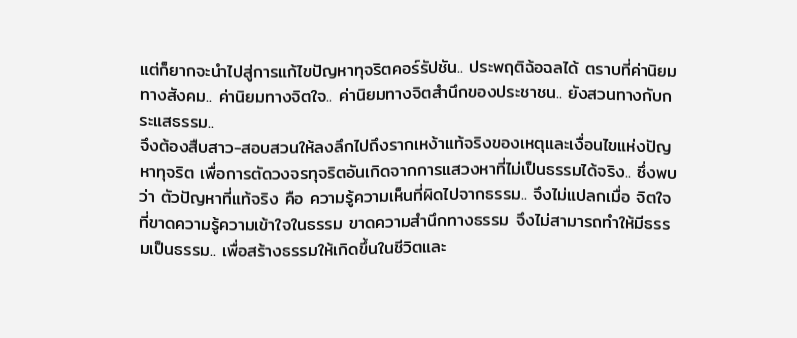แต่ก็ยากจะนำไปสู่การแก้ไขปัญหาทุจริตคอร์รัปชัน.. ประพฤติฉ้อฉลได้ ตราบที่ค่านิยมทางสังคม.. ค่านิยมทางจิตใจ.. ค่านิยมทางจิตสำนึกของประชาชน.. ยังสวนทางกับกระแสธรรม..
จึงต้องสืบสาว-สอบสวนให้ลงลึกไปถึงรากเหง้าแท้จริงของเหตุและเงื่อนไขแห่งปัญหาทุจริต เพื่อการตัดวงจรทุจริตอันเกิดจากการแสวงหาที่ไม่เป็นธรรมได้จริง.. ซึ่งพบว่า ตัวปัญหาที่แท้จริง คือ ความรู้ความเห็นที่ผิดไปจากธรรม.. จึงไม่แปลกเมื่อ จิตใจที่ขาดความรู้ความเข้าใจในธรรม ขาดความสำนึกทางธรรม จึงไม่สามารถทำให้มีธรรมเป็นธรรม.. เพื่อสร้างธรรมให้เกิดขึ้นในชีวิตและ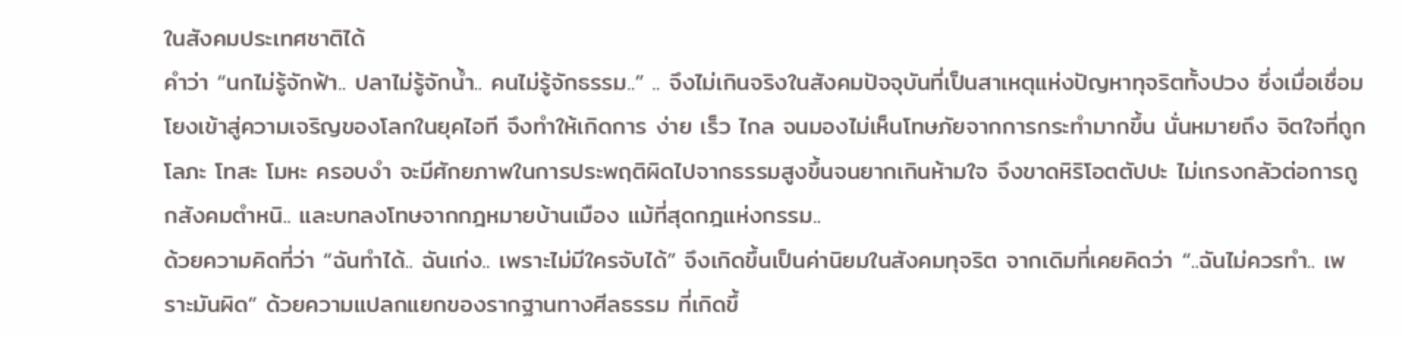ในสังคมประเทศชาติได้
คำว่า “นกไม่รู้จักฟ้า.. ปลาไม่รู้จักน้ำ.. คนไม่รู้จักธรรม..” .. จึงไม่เกินจริงในสังคมปัจจุบันที่เป็นสาเหตุแห่งปัญหาทุจริตทั้งปวง ซึ่งเมื่อเชื่อมโยงเข้าสู่ความเจริญของโลกในยุคไอที จึงทำให้เกิดการ ง่าย เร็ว ไกล จนมองไม่เห็นโทษภัยจากการกระทำมากขึ้น นั่นหมายถึง จิตใจที่ถูก โลภะ โทสะ โมหะ ครอบงำ จะมีศักยภาพในการประพฤติผิดไปจากธรรมสูงขึ้นจนยากเกินห้ามใจ จึงขาดหิริโอตตัปปะ ไม่เกรงกลัวต่อการถูกสังคมตำหนิ.. และบทลงโทษจากกฎหมายบ้านเมือง แม้ที่สุดกฎแห่งกรรม..
ด้วยความคิดที่ว่า “ฉันทำได้.. ฉันเก่ง.. เพราะไม่มีใครจับได้” จึงเกิดขึ้นเป็นค่านิยมในสังคมทุจริต จากเดิมที่เคยคิดว่า “..ฉันไม่ควรทำ.. เพราะมันผิด” ด้วยความแปลกแยกของรากฐานทางศีลธรรม ที่เกิดขึ้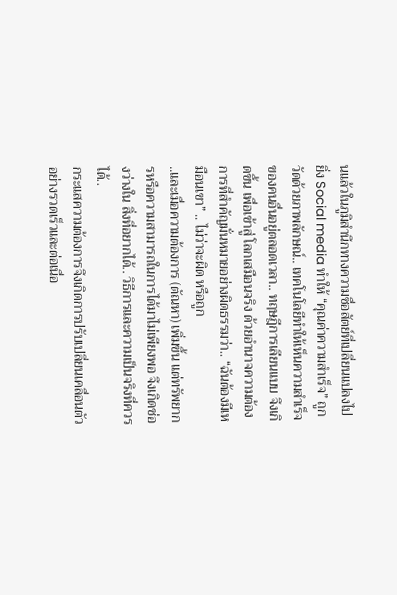นแล้วในภูมิสำนึกทางความซื่อสัตย์ที่เปลี่ยนแปลงไป
ยิ่ง Social media ทำให้ “คุณค่าความสำเร็จ” ถูกวัดด้วยภาพลักษณ์.. เทคโนโลยีทำให้เห็นความสำเร็จของคนอื่นอยู่ตลอดเวลา.. ทฤษฎีการเลียนแบบ จึงเกิดขึ้น เพื่อเข้าสู่ โลกเสมือนจริง ด้วยอำนาจความต้องการที่สำคัญมั่นหมายอย่างผิดธรรมว่า.. “ฉันต้องมีเหมือนเขา” .. ไม่ว่าจะผิด หรือถูก
..และเมื่อความต้องการ (ตัณหา) เพิ่มขึ้น แต่ทรัพยากรหรือความสามารถในการได้มาไม่เพียงพอ จึงเกิดช่องว่างใน สิ่งที่อยากได้.. วิธีการและความเป็นจริงที่ควรได้..
กระแสความต้องการจึงเกิดการปรับเปลี่ยนเคลื่อนตัวอย่างรวดเร็วและต่อเนื่อ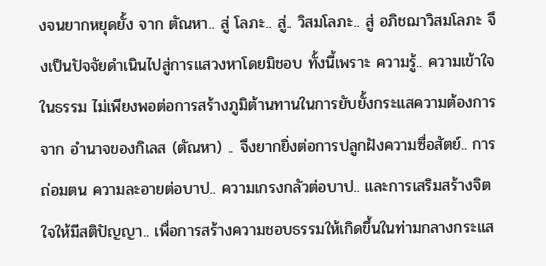งจนยากหยุดยั้ง จาก ตัณหา.. สู่ โลภะ.. สู่.. วิสมโลภะ.. สู่ อภิชฌาวิสมโลภะ จึงเป็นปัจจัยดำเนินไปสู่การแสวงหาโดยมิชอบ ทั้งนี้เพราะ ความรู้.. ความเข้าใจในธรรม ไม่เพียงพอต่อการสร้างภูมิต้านทานในการยับยั้งกระแสความต้องการจาก อำนาจของกิเลส (ตัณหา) .. จึงยากยิ่งต่อการปลูกฝังความซื่อสัตย์.. การถ่อมตน ความละอายต่อบาป.. ความเกรงกลัวต่อบาป.. และการเสริมสร้างจิตใจให้มีสติปัญญา.. เพื่อการสร้างความชอบธรรมให้เกิดขึ้นในท่ามกลางกระแส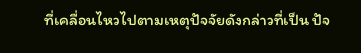ที่เคลื่อนไหวไปตามเหตุปัจจัยดังกล่าวที่เป็น ปัจ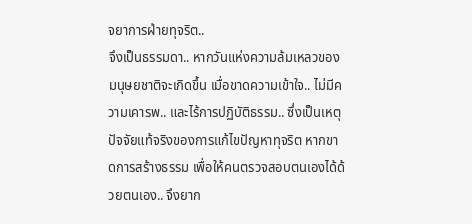จยาการฝ่ายทุจริต..
จึงเป็นธรรมดา.. หากวันแห่งความล้มเหลวของมนุษยชาติจะเกิดขึ้น เมื่อขาดความเข้าใจ.. ไม่มีความเคารพ.. และไร้การปฏิบัติธรรม.. ซึ่งเป็นเหตุปัจจัยแท้จริงของการแก้ไขปัญหาทุจริต หากขาดการสร้างธรรม เพื่อให้คนตรวจสอบตนเองได้ด้วยตนเอง.. จึงยาก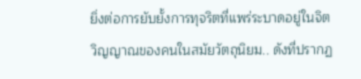ยิ่งต่อการยับยั้งการทุจริตที่แพร่ระบาดอยู่ในจิตวิญญาณของคนในสมัยวัตถุนิยม.. ดังที่ปรากฏ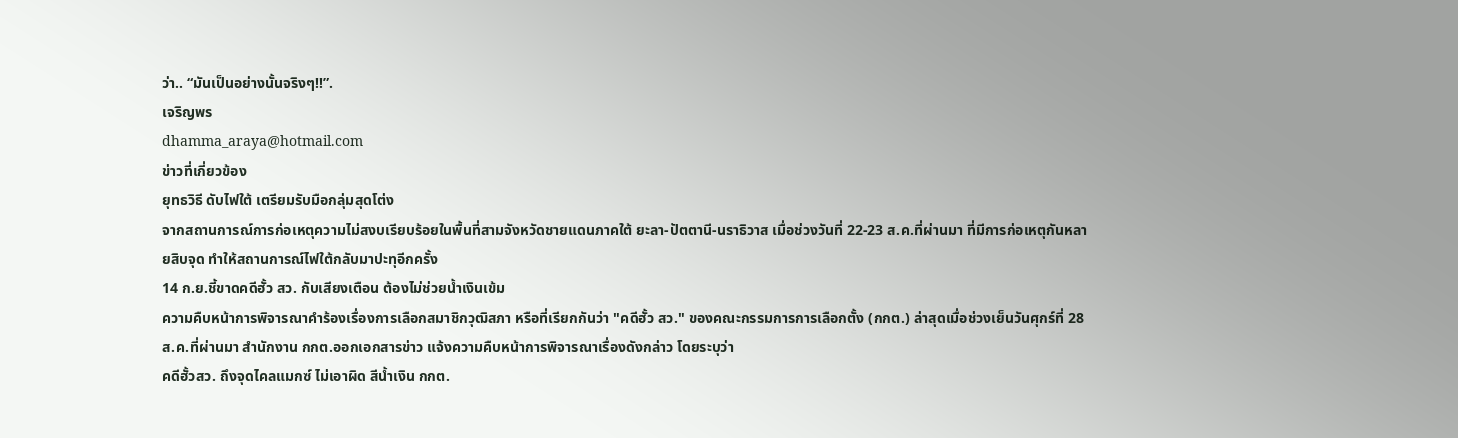ว่า.. “มันเป็นอย่างนั้นจริงๆ!!”.
เจริญพร
dhamma_araya@hotmail.com
ข่าวที่เกี่ยวข้อง
ยุทธวิธี ดับไฟใต้ เตรียมรับมือกลุ่มสุดโต่ง
จากสถานการณ์การก่อเหตุความไม่สงบเรียบร้อยในพื้นที่สามจังหวัดชายแดนภาคใต้ ยะลา-ปัตตานี-นราธิวาส เมื่อช่วงวันที่ 22-23 ส.ค.ที่ผ่านมา ที่มีการก่อเหตุกันหลายสิบจุด ทำให้สถานการณ์ไฟใต้กลับมาปะทุอีกครั้ง
14 ก.ย.ชี้ขาดคดีฮั้ว สว. กับเสียงเตือน ต้องไม่ช่วยน้ำเงินเข้ม
ความคืบหน้าการพิจารณาคำร้องเรื่องการเลือกสมาชิกวุฒิสภา หรือที่เรียกกันว่า "คดีฮั้ว สว." ของคณะกรรมการการเลือกตั้ง (กกต.) ล่าสุดเมื่อช่วงเย็นวันศุกร์ที่ 28 ส.ค.ที่ผ่านมา สำนักงาน กกต.ออกเอกสารข่าว แจ้งความคืบหน้าการพิจารณาเรื่องดังกล่าว โดยระบุว่า
คดีฮั้วสว. ถึงจุดไคลแมกซ์ ไม่เอาผิด สีน้ำเงิน กกต.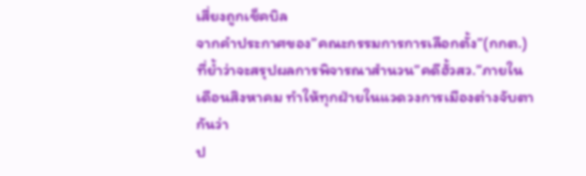เสี่ยงถูกเช็คบิล
จากคำประกาศของ”คณะกรรมการการเลือกตั้ง”(กกต.)ที่ย้ำว่าจะสรุปผลการพิจารณาสำนวน”คดีฮั้วสว.”ภายในเดือนสิงหาคม ทำให้ทุกฝ่ายในแวดวงการเมืองต่างจับตากันว่า
ป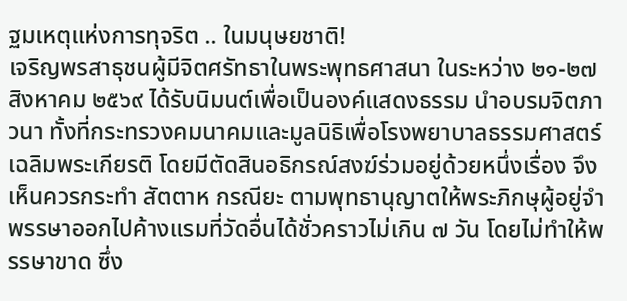ฐมเหตุแห่งการทุจริต .. ในมนุษยชาติ!
เจริญพรสาธุชนผู้มีจิตศรัทธาในพระพุทธศาสนา ในระหว่าง ๒๑-๒๗ สิงหาคม ๒๕๖๙ ได้รับนิมนต์เพื่อเป็นองค์แสดงธรรม นำอบรมจิตภาวนา ทั้งที่กระทรวงคมนาคมและมูลนิธิเพื่อโรงพยาบาลธรรมศาสตร์เฉลิมพระเกียรติ โดยมีตัดสินอธิกรณ์สงฆ์ร่วมอยู่ด้วยหนึ่งเรื่อง จึงเห็นควรกระทำ สัตตาห กรณียะ ตามพุทธานุญาตให้พระภิกษุผู้อยู่จำพรรษาออกไปค้างแรมที่วัดอื่นได้ชั่วคราวไม่เกิน ๗ วัน โดยไม่ทำให้พรรษาขาด ซึ่ง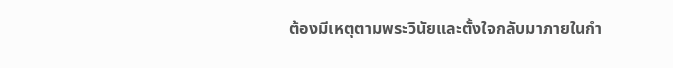ต้องมีเหตุตามพระวินัยและตั้งใจกลับมาภายในกำ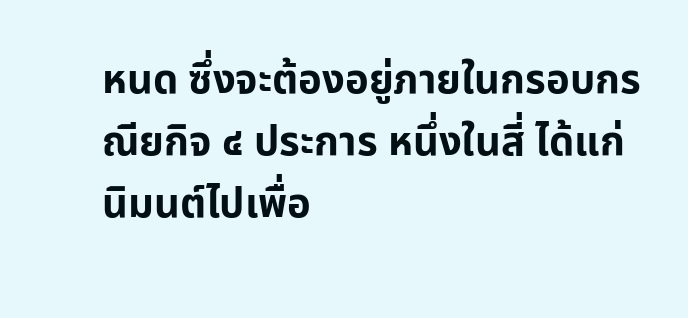หนด ซึ่งจะต้องอยู่ภายในกรอบกรณียกิจ ๔ ประการ หนึ่งในสี่ ได้แก่ นิมนต์ไปเพื่อ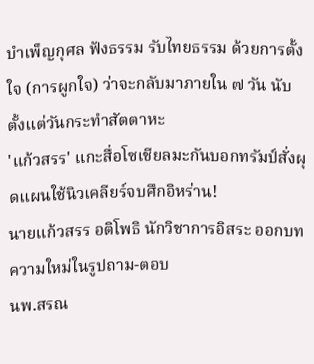บำเพ็ญกุศล ฟังธรรม รับไทยธรรม ด้วยการตั้งใจ (การผูกใจ) ว่าจะกลับมาภายใน ๗ วัน นับตั้งแต่วันกระทำสัตตาหะ
'แก้วสรร' แกะสื่อโซเชียลมะกันบอกทรัมป์สั่งผุดแผนใช้นิวเคลียร์จบศึกอิหร่าน!
นายแก้วสรร อติโพธิ นักวิชาการอิสระ ออกบทความใหม่ในรูปถาม-ตอบ
นพ.สรณ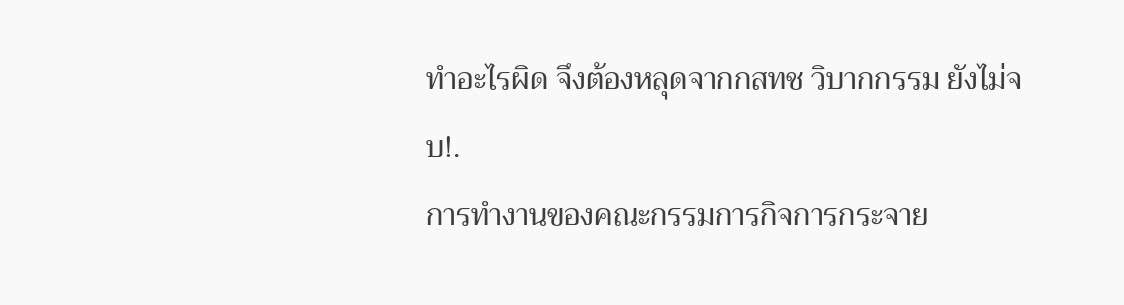ทำอะไรผิด จึงต้องหลุดจากกสทช วิบากกรรม ยังไม่จบ!.
การทำงานของคณะกรรมการกิจการกระจาย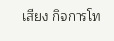เสียง กิจการโท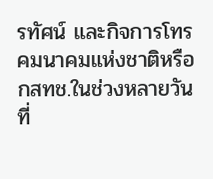รทัศน์ และกิจการโทรคมนาคมแห่งชาติหรือกสทช.ในช่วงหลายวันที่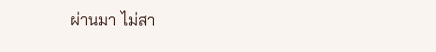ผ่านมา ไม่สา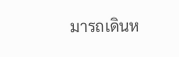มารถเดินห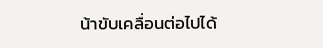น้าขับเคลื่อนต่อไปได้